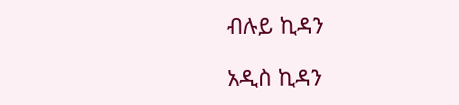ብሉይ ኪዳን

አዲስ ኪዳን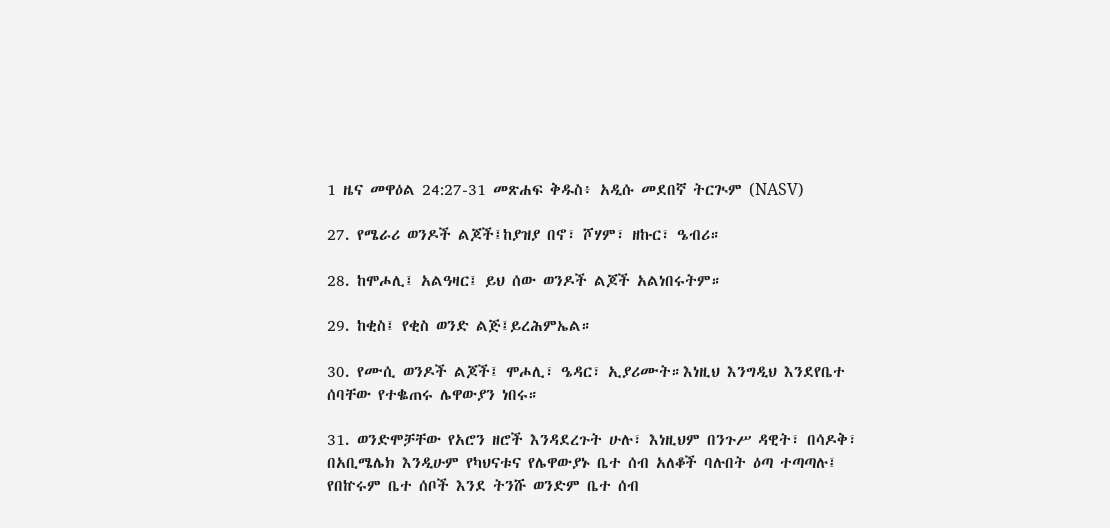1 ዜና መዋዕል 24:27-31 መጽሐፍ ቅዱስ፥ አዲሱ መደበኛ ትርጒም (NASV)

27. የሜራሪ ወንዶች ልጆች፤ከያዝያ በኖ፣ ሾሃም፣ ዘኩር፣ ዔብሪ።

28. ከሞሖሊ፤ አልዓዛር፤ ይህ ሰው ወንዶች ልጆች አልነበሩትም።

29. ከቂስ፤ የቂስ ወንድ ልጅ፤ይረሕምኤል።

30. የሙሲ ወንዶች ልጆች፤ ሞሖሊ፣ ዔዳር፣ ኢያሪሙት።እነዚህ እንግዲህ እንደየቤተ ሰባቸው የተቈጠሩ ሌዋውያን ነበሩ።

31. ወንድሞቻቸው የአሮን ዘሮች እንዳደረጉት ሁሉ፣ እነዚህም በንጉሥ ዳዊት፣ በሳዶቅ፣ በአቢሜሌክ እንዲሁም የካህናቱና የሌዋውያኑ ቤተ ሰብ አለቆች ባሉበት ዕጣ ተጣጣሉ፤ የበኵሩም ቤተ ሰቦች እንደ ትንሹ ወንድም ቤተ ሰብ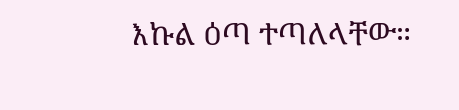እኩል ዕጣ ተጣለላቸው።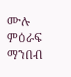ሙሉ ምዕራፍ ማንበብ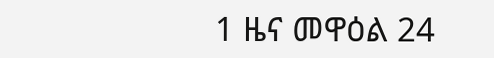1 ዜና መዋዕል 24